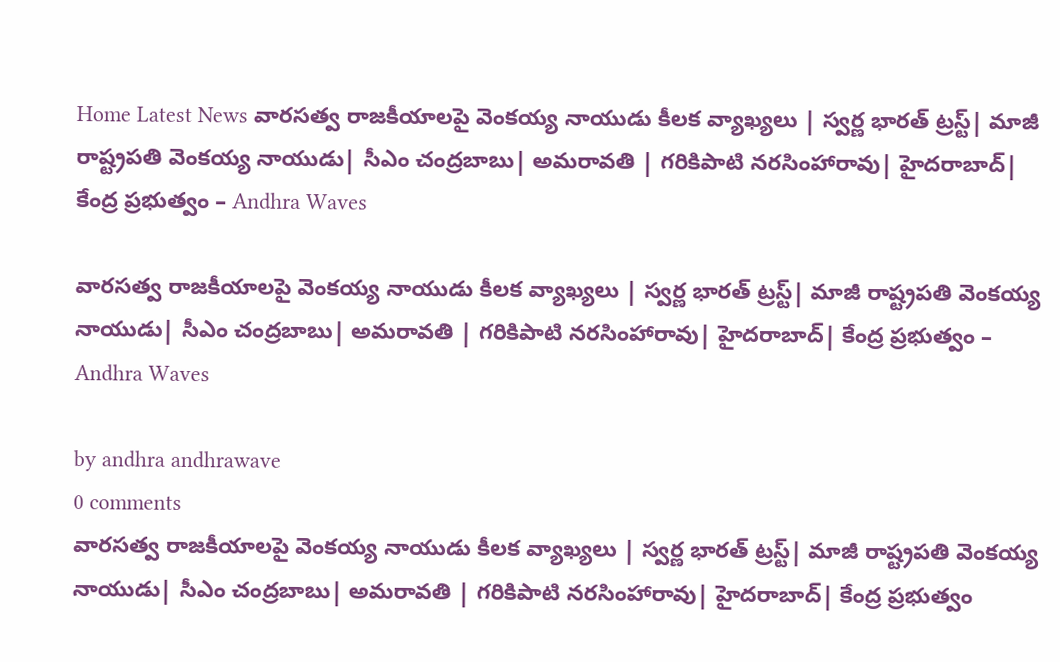Home Latest News వారసత్వ రాజకీయాలపై వెంకయ్య నాయుడు కీలక వ్యాఖ్యలు | స్వర్ణ భారత్ ట్రస్ట్| మాజీ రాష్ట్రపతి వెంకయ్య నాయుడు| సీఎం చంద్రబాబు| అమరావతి | గరికిపాటి నరసింహారావు| హైదరాబాద్| కేంద్ర ప్రభుత్వం – Andhra Waves

వారసత్వ రాజకీయాలపై వెంకయ్య నాయుడు కీలక వ్యాఖ్యలు | స్వర్ణ భారత్ ట్రస్ట్| మాజీ రాష్ట్రపతి వెంకయ్య నాయుడు| సీఎం చంద్రబాబు| అమరావతి | గరికిపాటి నరసింహారావు| హైదరాబాద్| కేంద్ర ప్రభుత్వం – Andhra Waves

by andhra andhrawave
0 comments
వారసత్వ రాజకీయాలపై వెంకయ్య నాయుడు కీలక వ్యాఖ్యలు | స్వర్ణ భారత్ ట్రస్ట్| మాజీ రాష్ట్రపతి వెంకయ్య నాయుడు| సీఎం చంద్రబాబు| అమరావతి | గరికిపాటి నరసింహారావు| హైదరాబాద్| కేంద్ర ప్రభుత్వం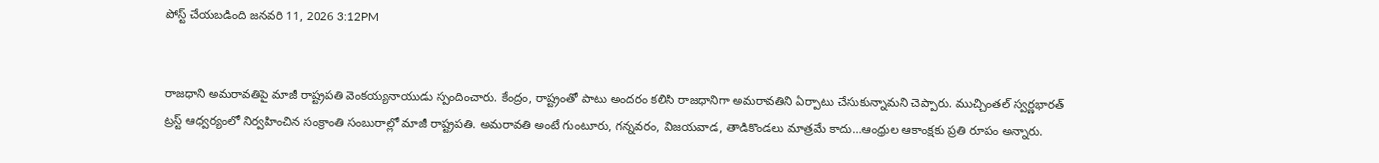పోస్ట్ చేయబడింది జనవరి 11, 2026 3:12PM


రాజధాని అమరావతిపై మాజీ రాష్ట్రపతి వెంకయ్యనాయుడు స్పందించారు. కేంద్రం, రాష్ట్రంతో పాటు అందరం కలిసి రాజధానిగా అమరావతిని ఏర్పాటు చేసుకున్నామని చెప్పారు. ముచ్చింతల్ స్వర్ణభారత్ ట్రస్ట్ ఆధ్వర్యంలో నిర్వహించిన సంక్రాంతి సంబురాల్లో మాజీ రాష్ట్రపతి. అమరావతి అంటే గుంటూరు, గన్నవరం, విజయవాడ, తాడికొండలు మాత్రమే కాదు…ఆంధ్రుల ఆకాంక్షకు ప్రతి రూపం అన్నారు.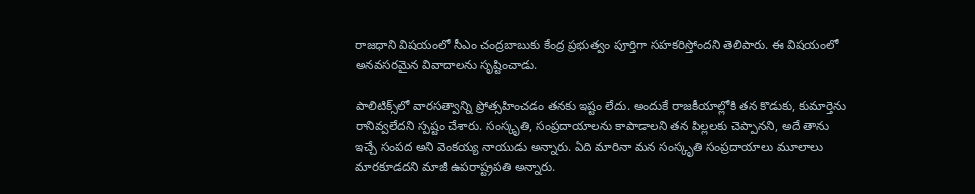రాజధాని విషయంలో సీఎం చంద్రబాబుకు కేంద్ర ప్రభుత్వం పూర్తిగా సహకరిస్తోందని తెలిపారు. ఈ విషయంలో అనవసరమైన వివాదాలను సృష్టించాడు.

పాలిటిక్స్‌లో వారసత్వాన్ని ప్రోత్సహించడం తనకు ఇష్టం లేదు. అందుకే రాజకీయాల్లోకి తన కొడుకు, కుమార్తెను రానివ్వలేదని స్పష్టం చేశారు. సంస్కృతి, సంప్రదాయాలను కాపాడాలని తన పిల్లలకు చెప్పానని, అదే తాను ఇచ్చే సంపద అని వెంకయ్య నాయుడు అన్నారు. ఏది మారినా మన సంస్కృతి సంప్రదాయాలు మూలాలు మారకూడదని మాజీ ఉపరాష్ట్రపతి అన్నారు.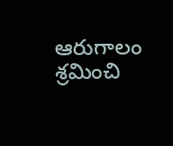ఆరుగాలం శ్రమించి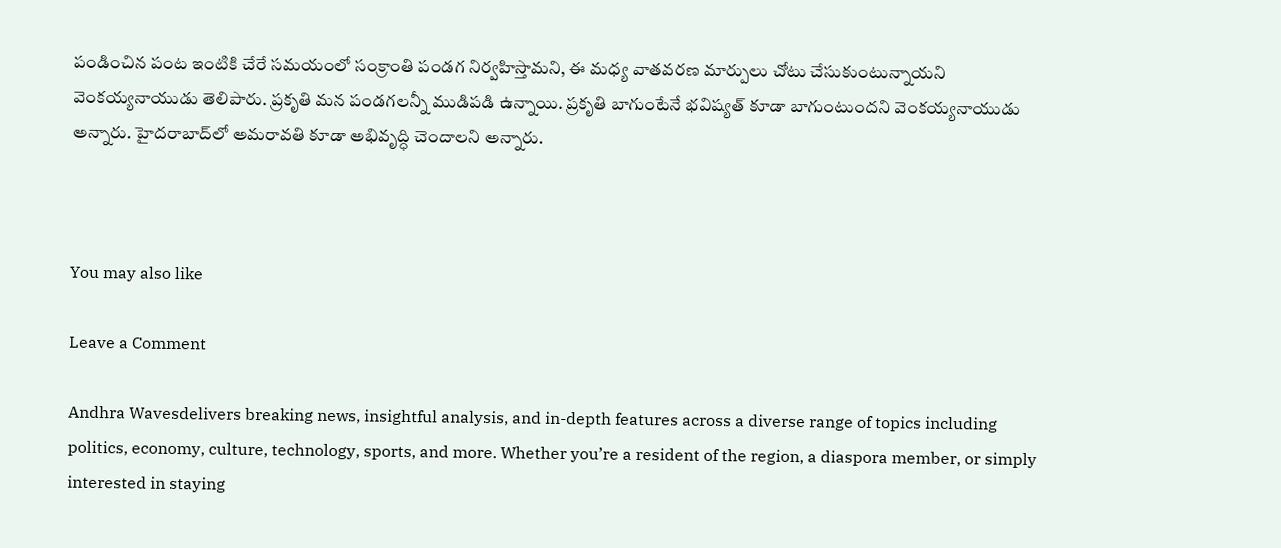పండించిన పంట ఇంటికి చేరే సమయంలో సంక్రాంతి పండగ నిర్వహిస్తామని, ఈ మధ్య వాతవరణ మార్పులు చోటు చేసుకుంటున్నాయని వెంకయ్యనాయుడు తెలిపారు. ప్రకృతి మన పండగలన్నీ ముడిపడి ఉన్నాయి. ప్రకృతి బాగుంటేనే భవిష్యత్ కూడా బాగుంటుందని వెంకయ్యనాయుడు అన్నారు. హైదరాబాద్‌లో అమరావతి కూడా అభివృద్ధి చెందాలని అన్నారు.



You may also like

Leave a Comment

Andhra Wavesdelivers breaking news, insightful analysis, and in-depth features across a diverse range of topics including politics, economy, culture, technology, sports, and more. Whether you’re a resident of the region, a diaspora member, or simply interested in staying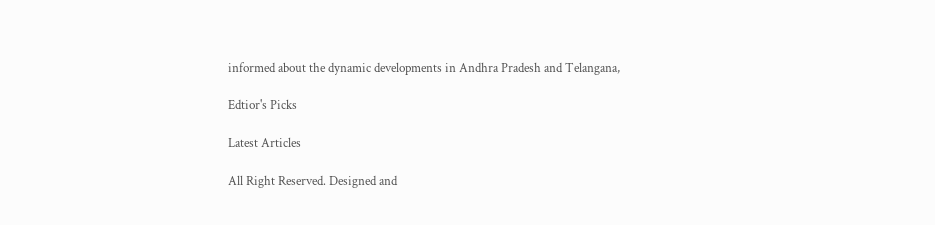informed about the dynamic developments in Andhra Pradesh and Telangana,

Edtior's Picks

Latest Articles

All Right Reserved. Designed and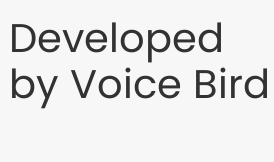Developed by Voice Bird